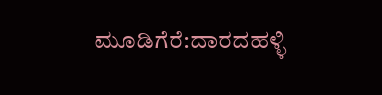ಮೂಡಿಗೆರೆ:ದಾರದಹಳ್ಳಿ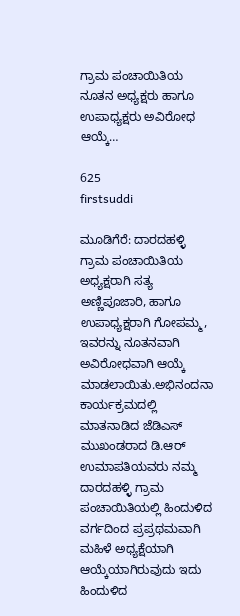ಗ್ರಾಮ ಪಂಚಾಯಿತಿಯ ನೂತನ ಅಧ್ಯಕ್ಷರು ಹಾಗೂ ಉಪಾಧ್ಯಕ್ಷರು ಅವಿರೋಧ ಆಯ್ಕೆ…

625
firstsuddi

ಮೂಡಿಗೆರೆ: ದಾರದಹಳ್ಳಿ ಗ್ರಾಮ ಪಂಚಾಯಿತಿಯ ಅಧ್ಯಕ್ಷರಾಗಿ ಸತ್ಯ ಅಣ್ಣಿಪೂಜಾರಿ, ಹಾಗೂ ಉಪಾಧ್ಯಕ್ಷರಾಗಿ ಗೋಪಮ್ಮ, ಇವರನ್ನು ನೂತನವಾಗಿ ಅವಿರೋಧವಾಗಿ ಆಯ್ಕೆ ಮಾಡಲಾಯಿತು.ಅಭಿನಂದನಾ ಕಾರ್ಯಕ್ರಮದಲ್ಲಿ ಮಾತನಾಡಿದ ಜೆಡಿಎಸ್ ಮುಖಂಡರಾದ ಡಿ.ಆರ್ ಉಮಾಪತಿಯವರು ನಮ್ಮ ದಾರದಹಳ್ಳಿ ಗ್ರಾಮ ಪಂಚಾಯಿತಿಯಲ್ಲಿ ಹಿಂದುಳಿದ ವರ್ಗದಿಂದ ಪ್ರಪ್ರಥಮವಾಗಿ ಮಹಿಳೆ ಅಧ್ಯಕ್ಷೆಯಾಗಿ ಆಯ್ಕೆಯಾಗಿರುವುದು ಇದು ಹಿಂದುಳಿದ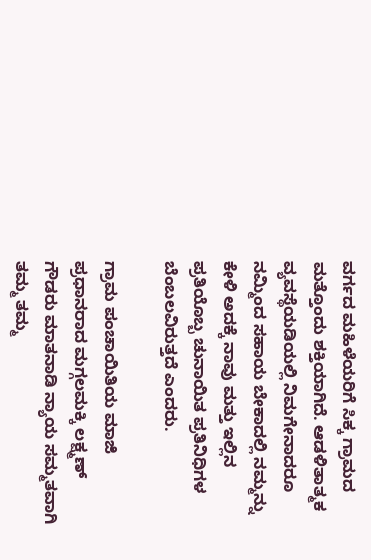ವರ್ಗದ ಮಹಿಳೆಯರಿಗೆ ಸಿಕ್ಕ ಗ್ರಾಮದ ಮತ್ತೊಂದು ಶಕ್ತಿಯಾಗಿದೆ. ಆಡಳಿತಾತ್ಮಕ ವ್ಯವಸ್ಥೆಯಡಿಯಲ್ಲಿ ನಿಮಗೇನಾದರೂ ನಮ್ಮಿಂದ ಸಹಾಯ ಬೇಕಾದಲ್ಲಿ ನಮ್ಮನ್ನು ಕೇಳಿ ಅದಕ್ಕೆ ನಾವು ಮತ್ತು ಇಲ್ಲಿನ ಪ್ರತಿಯೊಬ್ಬ ಚುನಾಯಿತ ಪ್ರತಿನಿಧಿಗಳ ಬೆಂಬಲವಿರುತ್ತದೆ ಎಂದರು.

ಗ್ರಾಮ ಪಂಚಾಯಿತಿಯ ಮಾಜಿ ಪ್ರಧಾನರಾದ ಮಗ್ಗಲಮಕ್ಕಿ ಲಕ್ಷ್ಮಣ್ ಗೌಡರು ಮಾತನಾಡಿ ನ್ಯಾಯ ಸಮ್ಮತವಾಗಿ ತಮ್ಮ ತಮ್ಮ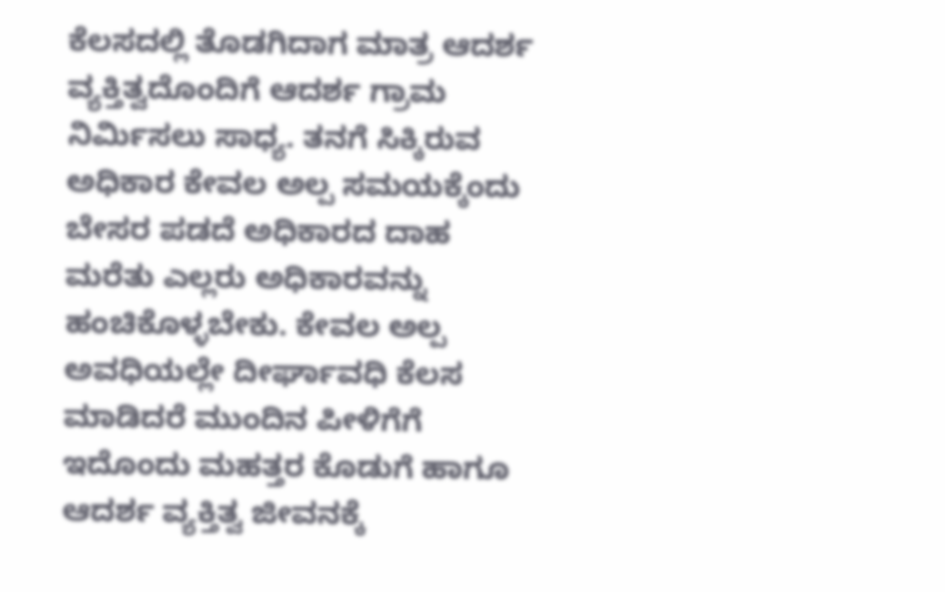ಕೆಲಸದಲ್ಲಿ ತೊಡಗಿದಾಗ ಮಾತ್ರ ಆದರ್ಶ ವ್ಯಕ್ತಿತ್ವದೊಂದಿಗೆ ಆದರ್ಶ ಗ್ರಾಮ ನಿರ್ಮಿಸಲು ಸಾಧ್ಯ. ತನಗೆ ಸಿಕ್ಕಿರುವ ಅಧಿಕಾರ ಕೇವಲ ಅಲ್ಪ ಸಮಯಕ್ಕೆಂದು ಬೇಸರ ಪಡದೆ ಅಧಿಕಾರದ ದಾಹ ಮರೆತು ಎಲ್ಲರು ಅಧಿಕಾರವನ್ನು ಹಂಚಿಕೊಳ್ಳಬೇಕು. ಕೇವಲ ಅಲ್ಪ ಅವಧಿಯಲ್ಲೇ ದೀರ್ಘಾವಧಿ ಕೆಲಸ ಮಾಡಿದರೆ ಮುಂದಿನ ಪೀಳಿಗೆಗೆ ಇದೊಂದು ಮಹತ್ತರ ಕೊಡುಗೆ ಹಾಗೂ ಆದರ್ಶ ವ್ಯಕ್ತಿತ್ವ ಜೀವನಕ್ಕೆ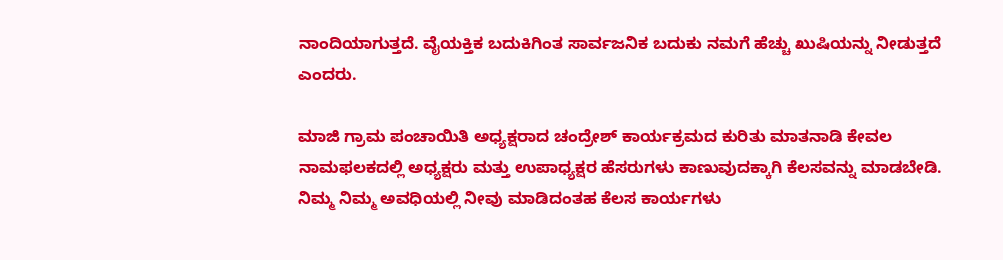ನಾಂದಿಯಾಗುತ್ತದೆ. ವೈಯಕ್ತಿಕ ಬದುಕಿಗಿಂತ ಸಾರ್ವಜನಿಕ ಬದುಕು ನಮಗೆ ಹೆಚ್ಚು ಖುಷಿಯನ್ನು ನೀಡುತ್ತದೆ ಎಂದರು.

ಮಾಜಿ ಗ್ರಾಮ ಪಂಚಾಯಿತಿ ಅಧ್ಯಕ್ಷರಾದ ಚಂದ್ರೇಶ್ ಕಾರ್ಯಕ್ರಮದ ಕುರಿತು ಮಾತನಾಡಿ ಕೇವಲ ನಾಮಫಲಕದಲ್ಲಿ ಅಧ್ಯಕ್ಷರು ಮತ್ತು ಉಪಾಧ್ಯಕ್ಷರ ಹೆಸರುಗಳು ಕಾಣುವುದಕ್ಕಾಗಿ ಕೆಲಸವನ್ನು ಮಾಡಬೇಡಿ. ನಿಮ್ಮ ನಿಮ್ಮ ಅವಧಿಯಲ್ಲಿ ನೀವು ಮಾಡಿದಂತಹ ಕೆಲಸ ಕಾರ್ಯಗಳು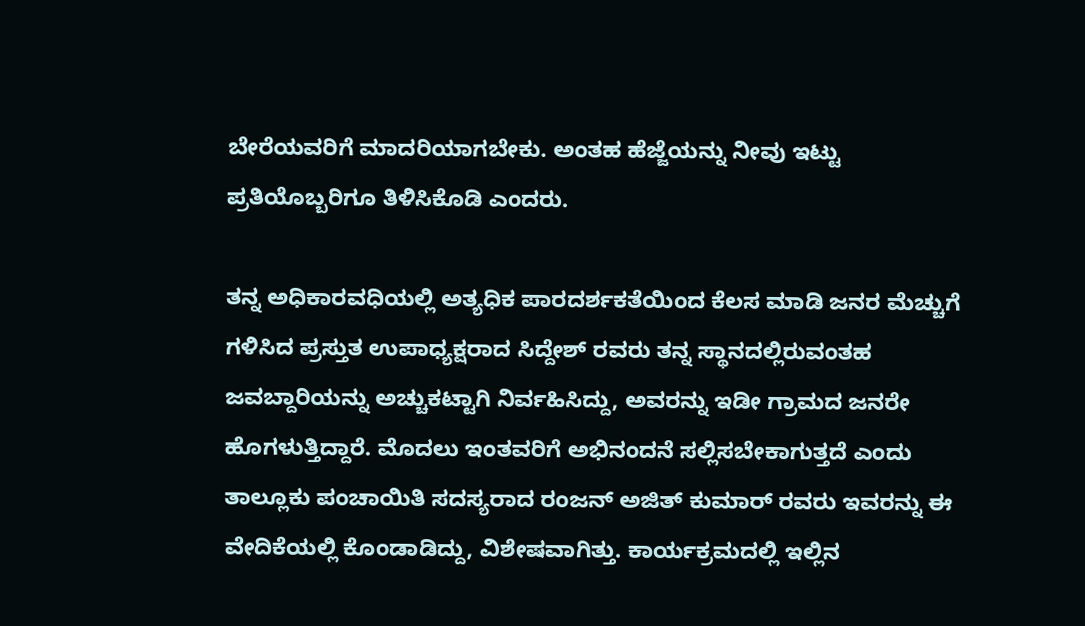ಬೇರೆಯವರಿಗೆ ಮಾದರಿಯಾಗಬೇಕು. ಅಂತಹ ಹೆಜ್ಜೆಯನ್ನು ನೀವು ಇಟ್ಟು ಪ್ರತಿಯೊಬ್ಬರಿಗೂ ತಿಳಿಸಿಕೊಡಿ ಎಂದರು.

ತನ್ನ ಅಧಿಕಾರವಧಿಯಲ್ಲಿ ಅತ್ಯಧಿಕ ಪಾರದರ್ಶಕತೆಯಿಂದ ಕೆಲಸ ಮಾಡಿ ಜನರ ಮೆಚ್ಚುಗೆ ಗಳಿಸಿದ ಪ್ರಸ್ತುತ ಉಪಾಧ್ಯಕ್ಷರಾದ ಸಿದ್ದೇಶ್ ರವರು ತನ್ನ ಸ್ಥಾನದಲ್ಲಿರುವಂತಹ ಜವಬ್ದಾರಿಯನ್ನು ಅಚ್ಚುಕಟ್ಟಾಗಿ ನಿರ್ವಹಿಸಿದ್ದು, ಅವರನ್ನು ಇಡೀ ಗ್ರಾಮದ ಜನರೇ ಹೊಗಳುತ್ತಿದ್ದಾರೆ. ಮೊದಲು ಇಂತವರಿಗೆ ಅಭಿನಂದನೆ ಸಲ್ಲಿಸಬೇಕಾಗುತ್ತದೆ ಎಂದು ತಾಲ್ಲೂಕು ಪಂಚಾಯಿತಿ ಸದಸ್ಯರಾದ ರಂಜನ್ ಅಜಿತ್ ಕುಮಾರ್ ರವರು ಇವರನ್ನು ಈ ವೇದಿಕೆಯಲ್ಲಿ ಕೊಂಡಾಡಿದ್ದು, ವಿಶೇಷವಾಗಿತ್ತು. ಕಾರ್ಯಕ್ರಮದಲ್ಲಿ ಇಲ್ಲಿನ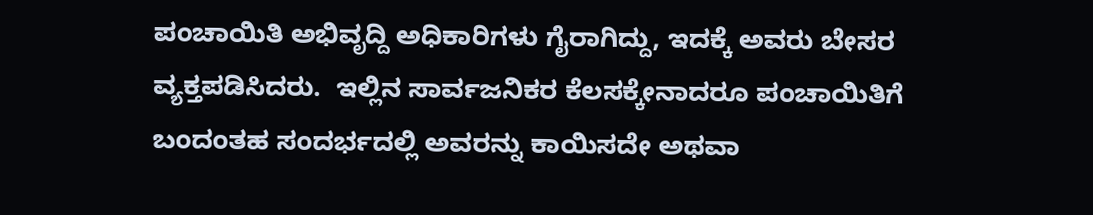ಪಂಚಾಯಿತಿ ಅಭಿವೃದ್ದಿ ಅಧಿಕಾರಿಗಳು ಗೈರಾಗಿದ್ದು, ಇದಕ್ಕೆ ಅವರು ಬೇಸರ ವ್ಯಕ್ತಪಡಿಸಿದರು.  ಇಲ್ಲಿನ ಸಾರ್ವಜನಿಕರ ಕೆಲಸಕ್ಕೇನಾದರೂ ಪಂಚಾಯಿತಿಗೆ ಬಂದಂತಹ ಸಂದರ್ಭದಲ್ಲಿ ಅವರನ್ನು ಕಾಯಿಸದೇ ಅಥವಾ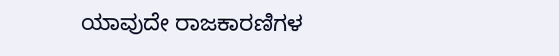ಯಾವುದೇ ರಾಜಕಾರಣಿಗಳ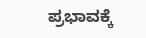ಪ್ರಭಾವಕ್ಕೆ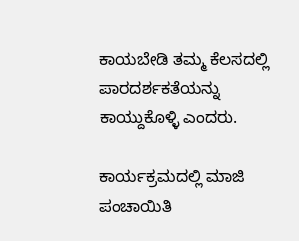ಕಾಯಬೇಡಿ ತಮ್ಮ ಕೆಲಸದಲ್ಲಿ ಪಾರದರ್ಶಕತೆಯನ್ನು ಕಾಯ್ದುಕೊಳ್ಳಿ ಎಂದರು.

ಕಾರ್ಯಕ್ರಮದಲ್ಲಿ ಮಾಜಿ ಪಂಚಾಯಿತಿ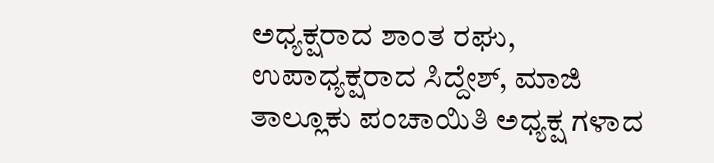ಅಧ್ಯಕ್ಷರಾದ ಶಾಂತ ರಘು, ಉಪಾಧ್ಯಕ್ಷರಾದ ಸಿದ್ದೇಶ್, ಮಾಜಿ ತಾಲ್ಲೂಕು ಪಂಚಾಯಿತಿ ಅಧ್ಯಕ್ಷ ಗಳಾದ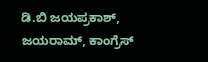ಡಿ.ಬಿ ಜಯಪ್ರಕಾಶ್, ಜಯರಾಮ್, ಕಾಂಗ್ರೆಸ್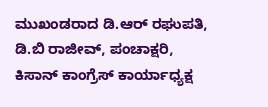ಮುಖಂಡರಾದ ಡಿ.ಆರ್ ರಘುಪತಿ, ಡಿ.ಬಿ ರಾಜೀವ್, ಪಂಚಾಕ್ಷರಿ, ಕಿಸಾನ್ ಕಾಂಗ್ರೆಸ್ ಕಾರ್ಯಾಧ್ಯಕ್ಷ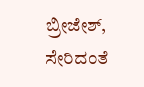ಬ್ರೀಜೇಶ್, ಸೇರಿದಂತೆ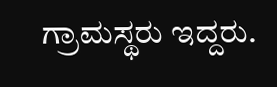ಗ್ರಾಮಸ್ಥರು ಇದ್ದರು.